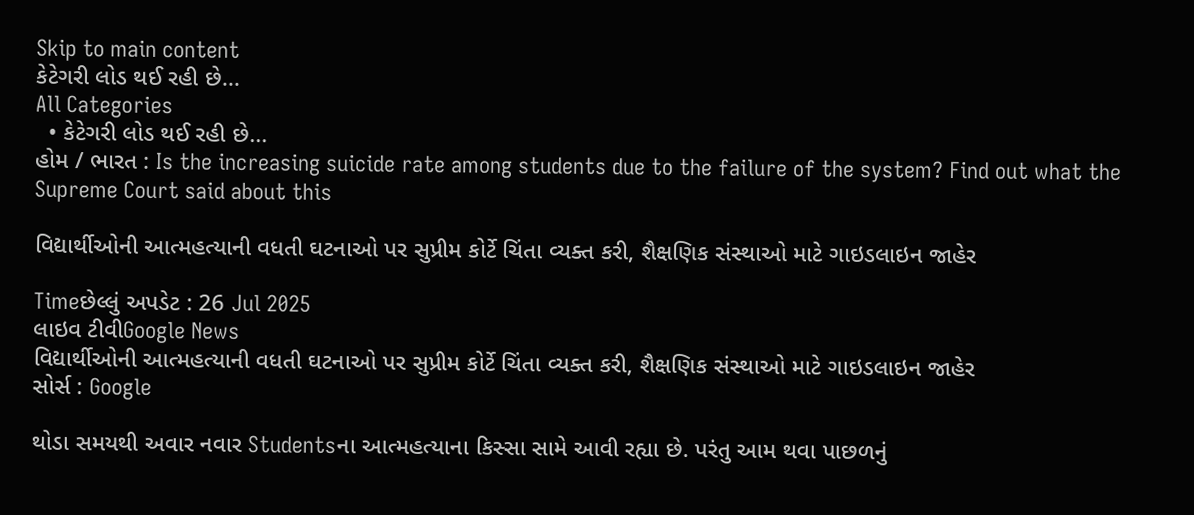Skip to main content
કેટેગરી લોડ થઈ રહી છે...
All Categories
  • કેટેગરી લોડ થઈ રહી છે...
હોમ / ભારત : Is the increasing suicide rate among students due to the failure of the system? Find out what the Supreme Court said about this

વિદ્યાર્થીઓની આત્મહત્યાની વધતી ઘટનાઓ પર સુપ્રીમ કોર્ટે ચિંતા વ્યક્ત કરી, શૈક્ષણિક સંસ્થાઓ માટે ગાઇડલાઇન જાહેર

Timeછેલ્લું અપડેટ : 26 Jul 2025
લાઇવ ટીવીGoogle News
વિદ્યાર્થીઓની આત્મહત્યાની વધતી ઘટનાઓ પર સુપ્રીમ કોર્ટે ચિંતા વ્યક્ત કરી, શૈક્ષણિક સંસ્થાઓ માટે ગાઇડલાઇન જાહેર
સોર્સ : Google

થોડા સમયથી અવાર નવાર Studentsના આત્મહત્યાના કિસ્સા સામે આવી રહ્યા છે. પરંતુ આમ થવા પાછળનું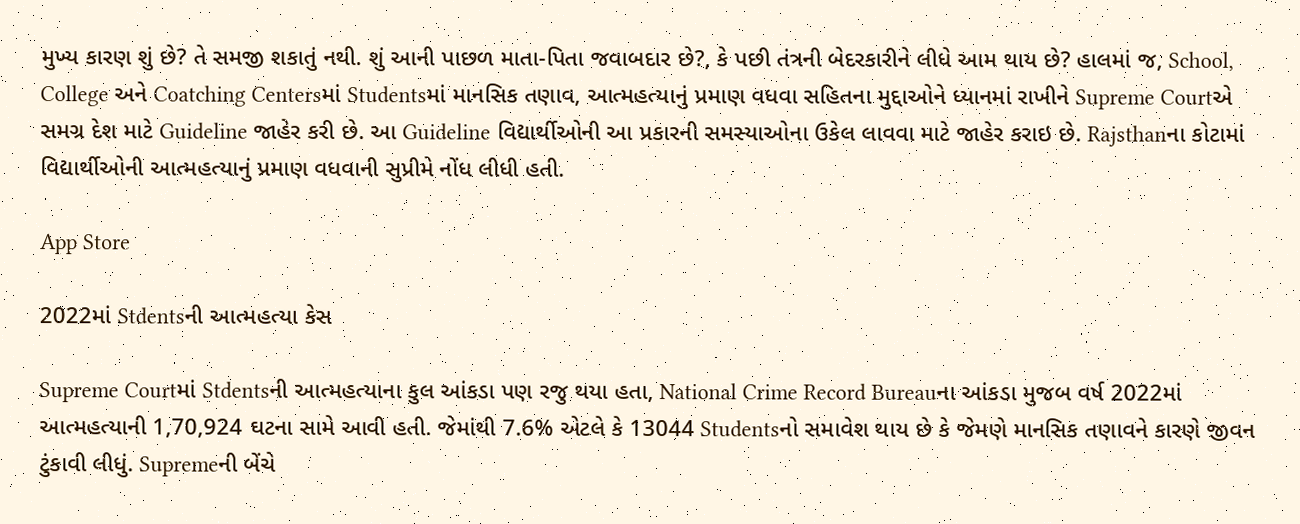મુખ્ય કારણ શું છે? તે સમજી શકાતું નથી. શું આની પાછળ માતા-પિતા જવાબદાર છે?, કે પછી તંત્રની બેદરકારીને લીધે આમ થાય છે? હાલમાં જ, School, College અને Coatching Centersમાં Studentsમાં માનસિક તણાવ, આત્મહત્યાનું પ્રમાણ વધવા સહિતના મુદ્દાઓને ધ્યાનમાં રાખીને Supreme Courtએ સમગ્ર દેશ માટે Guideline જાહેર કરી છે. આ Guideline વિદ્યાર્થીઓની આ પ્રકારની સમસ્યાઓના ઉકેલ લાવવા માટે જાહેર કરાઇ છે. Rajsthanના કોટામાં વિદ્યાર્થીઓની આત્મહત્યાનું પ્રમાણ વધવાની સુપ્રીમે નોંધ લીધી હતી.

App Store

2022માં Stdentsની આત્મહત્યા કેસ

Supreme Courtમાં Stdentsની આત્મહત્યાના કુલ આંકડા પણ રજુ થયા હતા, National Crime Record Bureauના આંકડા મુજબ વર્ષ 2022માં આત્મહત્યાની 1,70,924 ઘટના સામે આવી હતી. જેમાંથી 7.6% એટલે કે 13044 Studentsનો સમાવેશ થાય છે કે જેમણે માનસિક તણાવને કારણે જીવન ટુંકાવી લીધું. Supremeની બેંચે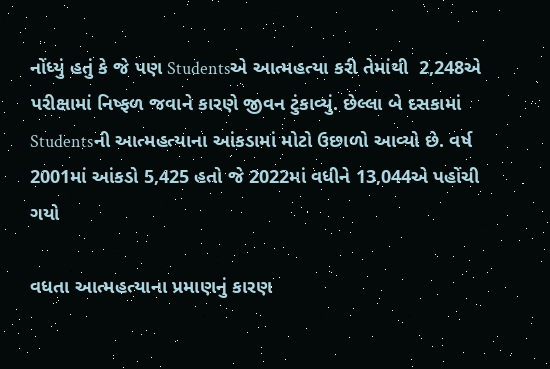નોંધ્યું હતું કે જે પણ Studentsએ આત્મહત્યા કરી તેમાંથી  2,248એ પરીક્ષામાં નિષ્ફળ જવાને કારણે જીવન ટુંકાવ્યું. છેલ્લા બે દસકામાં Studentsની આત્મહત્યાના આંકડામાં મોટો ઉછાળો આવ્યો છે. વર્ષ 2001માં આંકડો 5,425 હતો જે 2022માં વધીને 13,044એ પહોંચી ગયો

વધતા આત્મહત્યાના પ્રમાણનું કારણ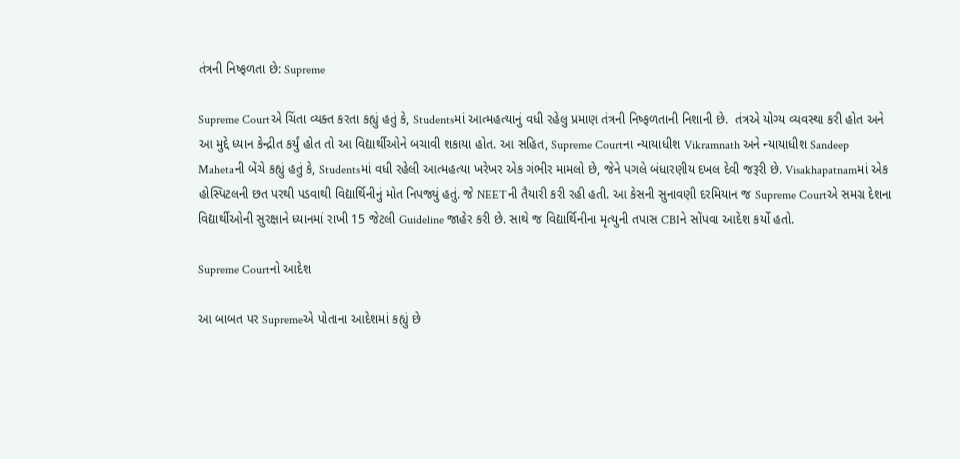તંત્રની નિષ્ફળતા છે: Supreme

Supreme Courtએ ચિંતા વ્યક્ત કરતા કહ્યું હતું કે, Studentsમાં આત્મહત્યાનું વધી રહેલુ પ્રમાણ તંત્રની નિષ્ફળતાની નિશાની છે.  તંત્રએ યોગ્ય વ્યવસ્થા કરી હોત અને આ મુદ્દે ધ્યાન કેન્દ્રીત કર્યું હોત તો આ વિદ્યાર્થીઓને બચાવી શકાયા હોત. આ સહિત, Supreme Courtના ન્યાયાધીશ Vikramnath અને ન્યાયાધીશ Sandeep Mahetaની બેંચે કહ્યું હતું કે, Studentsમાં વધી રહેલી આત્મહત્યા ખરેખર એક ગંભીર મામલો છે, જેને પગલે બંધારણીય દખલ દેવી જરૂરી છે. Visakhapatnamમાં એક હોસ્પિટલની છત પરથી પડવાથી વિદ્યાર્થિનીનું મોત નિપજ્યું હતું. જે NEETની તૈયારી કરી રહી હતી. આ કેસની સુનાવણી દરમિયાન જ Supreme Courtએ સમગ્ર દેશના વિદ્યાર્થીઓની સુરક્ષાને ધ્યાનમાં રાખી 15 જેટલી Guideline જાહેર કરી છે. સાથે જ વિદ્યાર્થિનીના મૃત્યુની તપાસ CBIને સોંપવા આદેશ કર્યો હતો.

Supreme Courtનો આદેશ

આ બાબત પર Supremeએ પોતાના આદેશમાં કહ્યું છે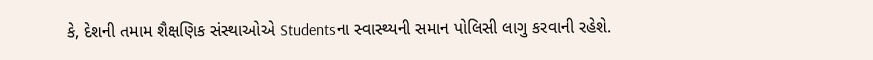કે, દેશની તમામ શૈક્ષણિક સંસ્થાઓએ Studentsના સ્વાસ્થ્યની સમાન પોલિસી લાગુ કરવાની રહેશે.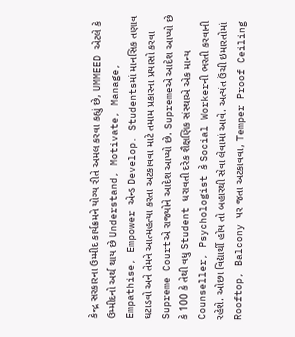કેન્દ્ર સરકારના ઉમ્મીદ કાર્યક્રમને યોગ્ય રીતે અમલ કરવા કહ્યું છે, UMMEED એટલે કે ઉમ્મીદનો અર્થ થાય છે Understand, Motivate, Manage, Empathise, Empower એન્ડ Develop. Studentsમાં માનસિક તણાવ ઘટાડવો અને તેમને આત્મહત્યા કરતા અટકાવવા માટે તમામ પ્રકારના પ્રયાસો કરવા Supreme Courtએ રાજ્યોને આદેશ આપ્યો છે. Supremeએ આદેશ આપ્યો છે કે 100 કે તેથી વધુ Student ધરાવતી દરેક શૈક્ષણિક સંસ્થાએ એક માન્ય Counseller, Psychologist કે Social Workerની ભરતી કરવાની રહેશે. ઓછા વિદ્યાર્થી હોય તો બહારથી સેવા લેવામાં આવે. અત્યંત ઉંચી ઇમારતોમાં Rooftop, Balcony પર જતા અટકાવવા, Temper Proof Ceiling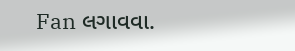Fan લગાવવા.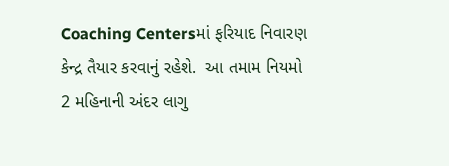Coaching Centersમાં ફરિયાદ નિવારણ કેન્દ્ર તૈયાર કરવાનું રહેશે.  આ તમામ નિયમો 2 મહિનાની અંદર લાગુ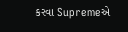કરવા Supremeએ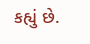કહ્યું છે.